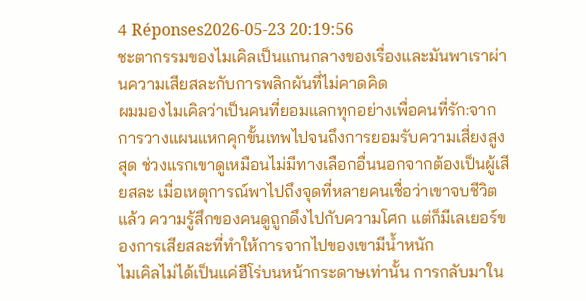4 Réponses2026-05-23 20:19:56
ชะตากรรมของไมเคิลเป็นแกนกลางของเรื่องและมันพาเราผ่านความเสียสละกับการพลิกผันที่ไม่คาดคิด
ผมมองไมเคิลว่าเป็นคนที่ยอมแลกทุกอย่างเพื่อคนที่รัก:จากการวางแผนแหกคุกขั้นเทพไปจนถึงการยอมรับความเสี่ยงสูงสุด ช่วงแรกเขาดูเหมือนไม่มีทางเลือกอื่นนอกจากต้องเป็นผู้เสียสละ เมื่อเหตุการณ์พาไปถึงจุดที่หลายคนเชื่อว่าเขาจบชีวิตแล้ว ความรู้สึกของคนดูถูกดึงไปกับความโศก แต่ก็มีเลเยอร์ของการเสียสละที่ทำให้การจากไปของเขามีน้ำหนัก
ไมเคิลไม่ได้เป็นแค่ฮีโร่บนหน้ากระดาษเท่านั้น การกลับมาใน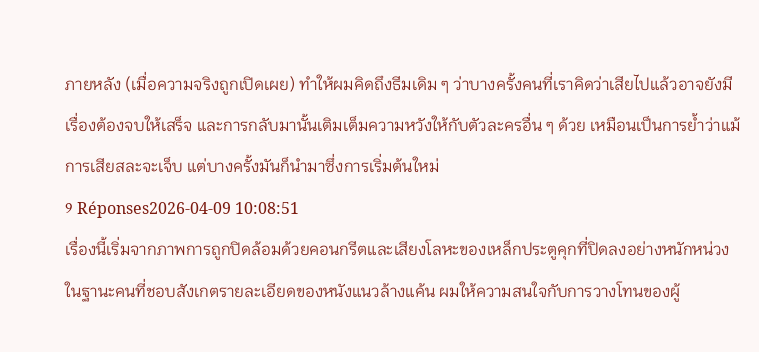ภายหลัง (เมื่อความจริงถูกเปิดเผย) ทำให้ผมคิดถึงธีมเดิม ๆ ว่าบางครั้งคนที่เราคิดว่าเสียไปแล้วอาจยังมีเรื่องต้องจบให้เสร็จ และการกลับมานั้นเติมเต็มความหวังให้กับตัวละครอื่น ๆ ด้วย เหมือนเป็นการย้ำว่าแม้การเสียสละจะเจ็บ แต่บางครั้งมันก็นำมาซึ่งการเริ่มต้นใหม่
9 Réponses2026-04-09 10:08:51
เรื่องนี้เริ่มจากภาพการถูกปิดล้อมด้วยคอนกรีตและเสียงโลหะของเหล็กประตูคุกที่ปิดลงอย่างหนักหน่วง ในฐานะคนที่ชอบสังเกตรายละเอียดของหนังแนวล้างแค้น ผมให้ความสนใจกับการวางโทนของผู้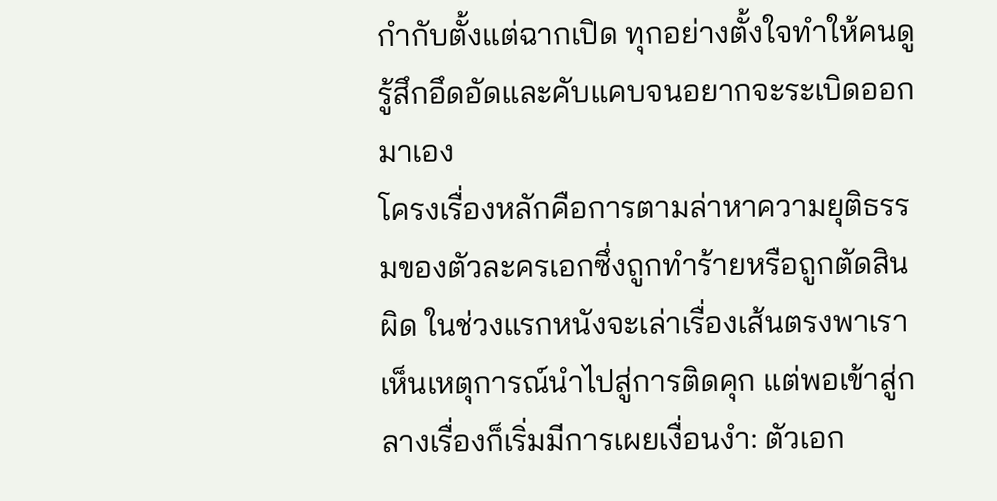กำกับตั้งแต่ฉากเปิด ทุกอย่างตั้งใจทำให้คนดูรู้สึกอึดอัดและคับแคบจนอยากจะระเบิดออกมาเอง
โครงเรื่องหลักคือการตามล่าหาความยุติธรรมของตัวละครเอกซึ่งถูกทำร้ายหรือถูกตัดสินผิด ในช่วงแรกหนังจะเล่าเรื่องเส้นตรงพาเราเห็นเหตุการณ์นำไปสู่การติดคุก แต่พอเข้าสู่กลางเรื่องก็เริ่มมีการเผยเงื่อนงำ: ตัวเอก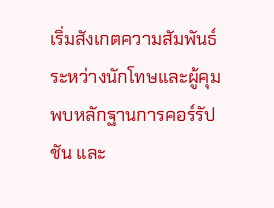เริ่มสังเกตความสัมพันธ์ระหว่างนักโทษและผู้คุม พบหลักฐานการคอร์รัปชัน และ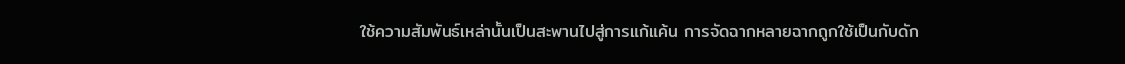ใช้ความสัมพันธ์เหล่านั้นเป็นสะพานไปสู่การแก้แค้น การจัดฉากหลายฉากถูกใช้เป็นกับดัก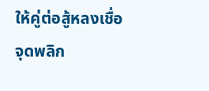ให้คู่ต่อสู้หลงเชื่อ
จุดพลิก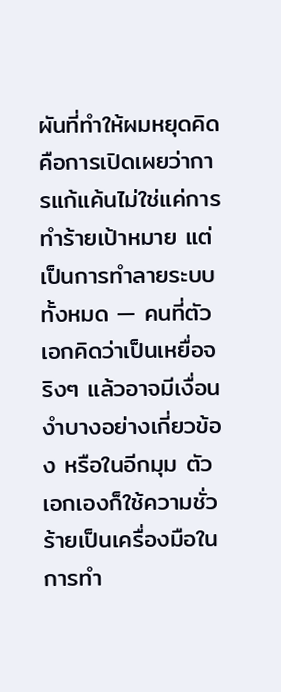ผันที่ทำให้ผมหยุดคิดคือการเปิดเผยว่าการแก้แค้นไม่ใช่แค่การทำร้ายเป้าหมาย แต่เป็นการทำลายระบบทั้งหมด — คนที่ตัวเอกคิดว่าเป็นเหยื่อจริงๆ แล้วอาจมีเงื่อนงำบางอย่างเกี่ยวข้อง หรือในอีกมุม ตัวเอกเองก็ใช้ความชั่วร้ายเป็นเครื่องมือในการทำ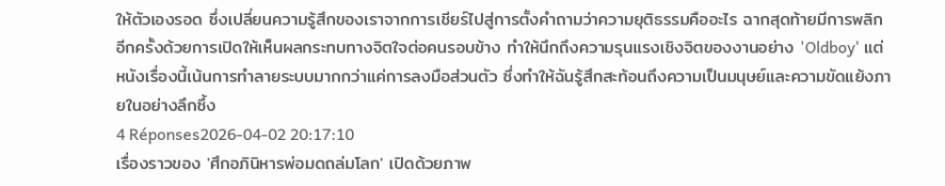ให้ตัวเองรอด ซึ่งเปลี่ยนความรู้สึกของเราจากการเชียร์ไปสู่การตั้งคำถามว่าความยุติธรรมคืออะไร ฉากสุดท้ายมีการพลิกอีกครั้งด้วยการเปิดให้เห็นผลกระทบทางจิตใจต่อคนรอบข้าง ทำให้นึกถึงความรุนแรงเชิงจิตของงานอย่าง 'Oldboy' แต่หนังเรื่องนี้เน้นการทำลายระบบมากกว่าแค่การลงมือส่วนตัว ซึ่งทำให้ฉันรู้สึกสะท้อนถึงความเป็นมนุษย์และความขัดแย้งภายในอย่างลึกซึ้ง
4 Réponses2026-04-02 20:17:10
เรื่องราวของ 'ศึกอภินิหารพ่อมดถล่มโลก' เปิดด้วยภาพ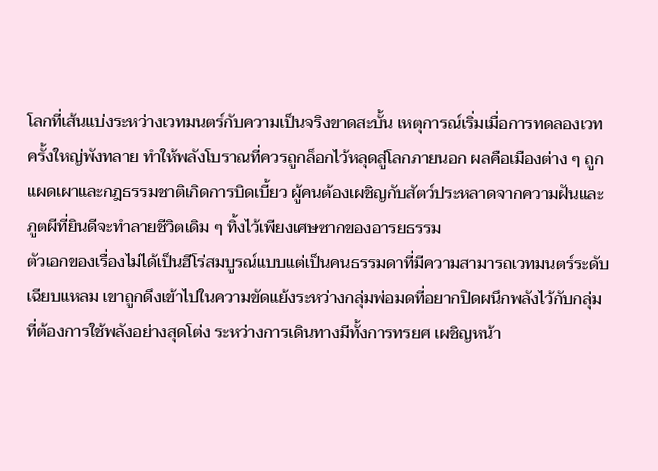โลกที่เส้นแบ่งระหว่างเวทมนตร์กับความเป็นจริงขาดสะบั้น เหตุการณ์เริ่มเมื่อการทดลองเวทครั้งใหญ่พังทลาย ทำให้พลังโบราณที่ควรถูกล็อกไว้หลุดสู่โลกภายนอก ผลคือเมืองต่าง ๆ ถูกแผดเผาและกฎธรรมชาติเกิดการบิดเบี้ยว ผู้คนต้องเผชิญกับสัตว์ประหลาดจากความฝันและภูตผีที่ยินดีจะทำลายชีวิตเดิม ๆ ทิ้งไว้เพียงเศษซากของอารยธรรม
ตัวเอกของเรื่องไม่ได้เป็นฮีโร่สมบูรณ์แบบแต่เป็นคนธรรมดาที่มีความสามารถเวทมนตร์ระดับเฉียบแหลม เขาถูกดึงเข้าไปในความขัดแย้งระหว่างกลุ่มพ่อมดที่อยากปิดผนึกพลังไว้กับกลุ่มที่ต้องการใช้พลังอย่างสุดโต่ง ระหว่างการเดินทางมีทั้งการทรยศ เผชิญหน้า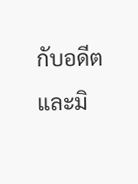กับอดีต และมิ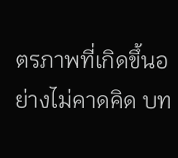ตรภาพที่เกิดขึ้นอย่างไม่คาดคิด บท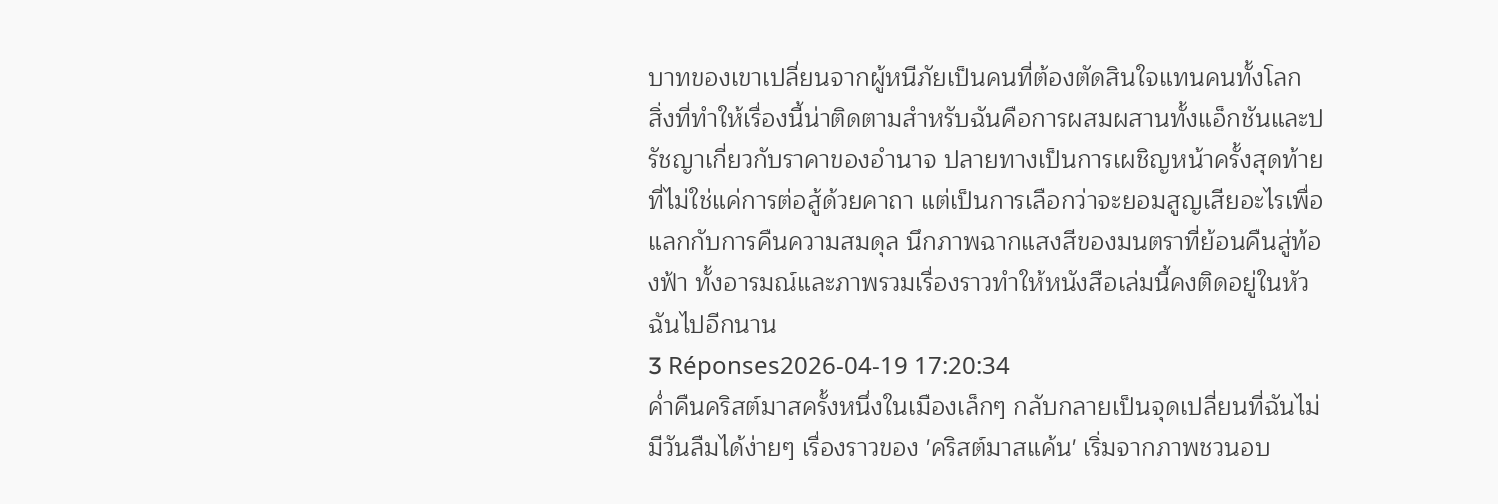บาทของเขาเปลี่ยนจากผู้หนีภัยเป็นคนที่ต้องตัดสินใจแทนคนทั้งโลก
สิ่งที่ทำให้เรื่องนี้น่าติดตามสำหรับฉันคือการผสมผสานทั้งแอ็กชันและปรัชญาเกี่ยวกับราคาของอำนาจ ปลายทางเป็นการเผชิญหน้าครั้งสุดท้ายที่ไม่ใช่แค่การต่อสู้ด้วยคาถา แต่เป็นการเลือกว่าจะยอมสูญเสียอะไรเพื่อแลกกับการคืนความสมดุล นึกภาพฉากแสงสีของมนตราที่ย้อนคืนสู่ท้องฟ้า ทั้งอารมณ์และภาพรวมเรื่องราวทำให้หนังสือเล่มนี้คงติดอยู่ในหัวฉันไปอีกนาน
3 Réponses2026-04-19 17:20:34
ค่ำคืนคริสต์มาสครั้งหนึ่งในเมืองเล็กๆ กลับกลายเป็นจุดเปลี่ยนที่ฉันไม่มีวันลืมได้ง่ายๆ เรื่องราวของ 'คริสต์มาสแค้น' เริ่มจากภาพชวนอบ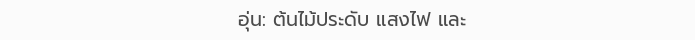อุ่น: ต้นไม้ประดับ แสงไฟ และ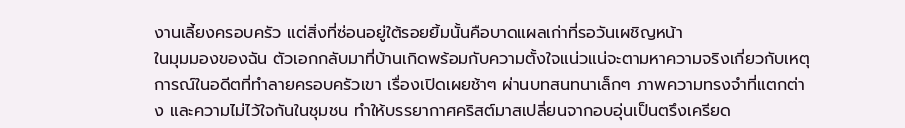งานเลี้ยงครอบครัว แต่สิ่งที่ซ่อนอยู่ใต้รอยยิ้มนั้นคือบาดแผลเก่าที่รอวันเผชิญหน้า
ในมุมมองของฉัน ตัวเอกกลับมาที่บ้านเกิดพร้อมกับความตั้งใจแน่วแน่จะตามหาความจริงเกี่ยวกับเหตุการณ์ในอดีตที่ทำลายครอบครัวเขา เรื่องเปิดเผยช้าๆ ผ่านบทสนทนาเล็กๆ ภาพความทรงจำที่แตกต่าง และความไม่ไว้ใจกันในชุมชน ทำให้บรรยากาศคริสต์มาสเปลี่ยนจากอบอุ่นเป็นตรึงเครียด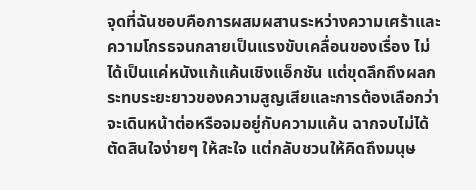จุดที่ฉันชอบคือการผสมผสานระหว่างความเศร้าและความโกรธจนกลายเป็นแรงขับเคลื่อนของเรื่อง ไม่ได้เป็นแค่หนังแก้แค้นเชิงแอ็กชัน แต่ขุดลึกถึงผลกระทบระยะยาวของความสูญเสียและการต้องเลือกว่าจะเดินหน้าต่อหรือจมอยู่กับความแค้น ฉากจบไม่ได้ตัดสินใจง่ายๆ ให้สะใจ แต่กลับชวนให้คิดถึงมนุษ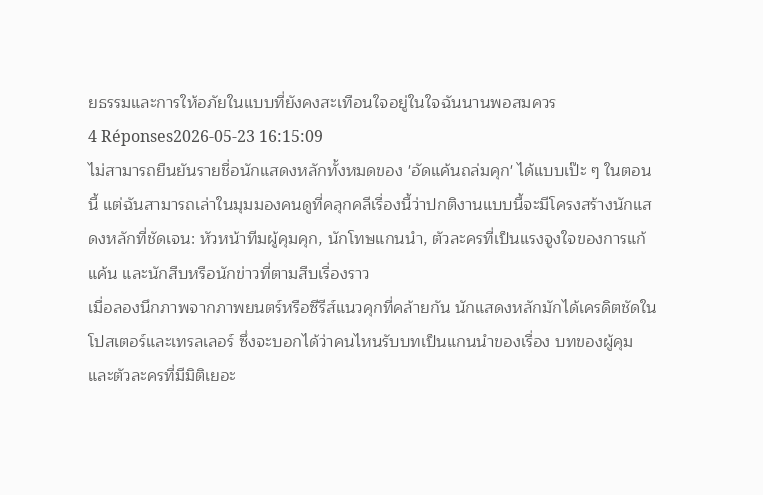ยธรรมและการให้อภัยในแบบที่ยังคงสะเทือนใจอยู่ในใจฉันนานพอสมควร
4 Réponses2026-05-23 16:15:09
ไม่สามารถยืนยันรายชื่อนักแสดงหลักทั้งหมดของ 'อัดแค้นถล่มคุก' ได้แบบเป๊ะ ๆ ในตอนนี้ แต่ฉันสามารถเล่าในมุมมองคนดูที่คลุกคลีเรื่องนี้ว่าปกติงานแบบนี้จะมีโครงสร้างนักแสดงหลักที่ชัดเจน: หัวหน้าทีมผู้คุมคุก, นักโทษแกนนำ, ตัวละครที่เป็นแรงจูงใจของการแก้แค้น และนักสืบหรือนักข่าวที่ตามสืบเรื่องราว
เมื่อลองนึกภาพจากภาพยนตร์หรือซีรีส์แนวคุกที่คล้ายกัน นักแสดงหลักมักได้เครดิตชัดในโปสเตอร์และเทรลเลอร์ ซึ่งจะบอกได้ว่าคนไหนรับบทเป็นแกนนำของเรื่อง บทของผู้คุม และตัวละครที่มีมิติเยอะ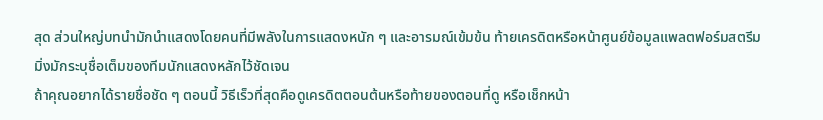สุด ส่วนใหญ่บทนำมักนำแสดงโดยคนที่มีพลังในการแสดงหนัก ๆ และอารมณ์เข้มข้น ท้ายเครดิตหรือหน้าศูนย์ข้อมูลแพลตฟอร์มสตรีมมิ่งมักระบุชื่อเต็มของทีมนักแสดงหลักไว้ชัดเจน
ถ้าคุณอยากได้รายชื่อชัด ๆ ตอนนี้ วิธีเร็วที่สุดคือดูเครดิตตอนต้นหรือท้ายของตอนที่ดู หรือเช็กหน้า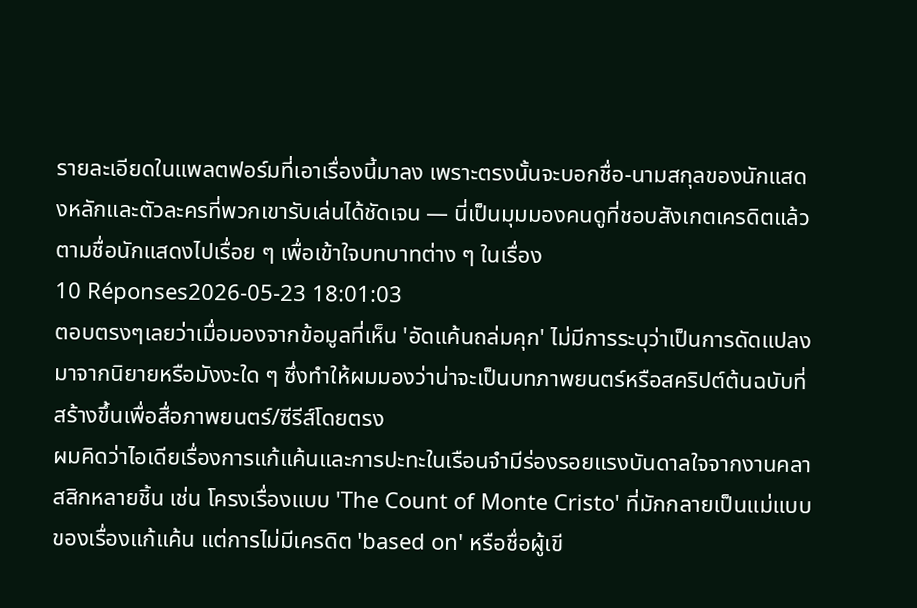รายละเอียดในแพลตฟอร์มที่เอาเรื่องนี้มาลง เพราะตรงนั้นจะบอกชื่อ-นามสกุลของนักแสดงหลักและตัวละครที่พวกเขารับเล่นได้ชัดเจน — นี่เป็นมุมมองคนดูที่ชอบสังเกตเครดิตแล้วตามชื่อนักแสดงไปเรื่อย ๆ เพื่อเข้าใจบทบาทต่าง ๆ ในเรื่อง
10 Réponses2026-05-23 18:01:03
ตอบตรงๆเลยว่าเมื่อมองจากข้อมูลที่เห็น 'อัดแค้นถล่มคุก' ไม่มีการระบุว่าเป็นการดัดแปลงมาจากนิยายหรือมังงะใด ๆ ซึ่งทำให้ผมมองว่าน่าจะเป็นบทภาพยนตร์หรือสคริปต์ต้นฉบับที่สร้างขึ้นเพื่อสื่อภาพยนตร์/ซีรีส์โดยตรง
ผมคิดว่าไอเดียเรื่องการแก้แค้นและการปะทะในเรือนจำมีร่องรอยแรงบันดาลใจจากงานคลาสสิกหลายชิ้น เช่น โครงเรื่องแบบ 'The Count of Monte Cristo' ที่มักกลายเป็นแม่แบบของเรื่องแก้แค้น แต่การไม่มีเครดิต 'based on' หรือชื่อผู้เขี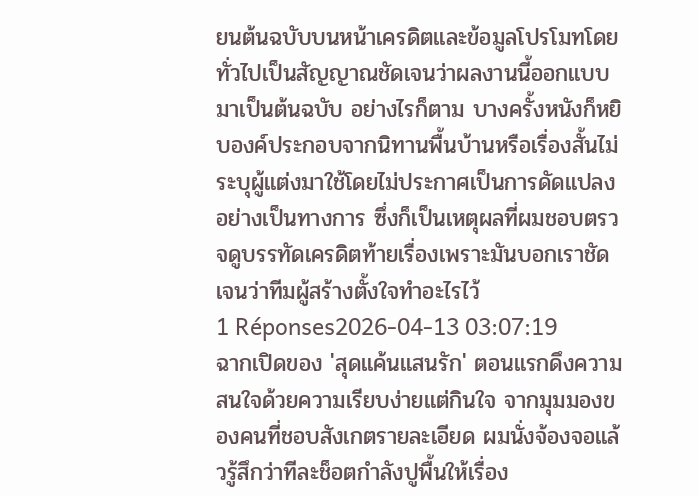ยนต้นฉบับบนหน้าเครดิตและข้อมูลโปรโมทโดยทั่วไปเป็นสัญญาณชัดเจนว่าผลงานนี้ออกแบบมาเป็นต้นฉบับ อย่างไรก็ตาม บางครั้งหนังก็หยิบองค์ประกอบจากนิทานพื้นบ้านหรือเรื่องสั้นไม่ระบุผู้แต่งมาใช้โดยไม่ประกาศเป็นการดัดแปลงอย่างเป็นทางการ ซึ่งก็เป็นเหตุผลที่ผมชอบตรวจดูบรรทัดเครดิตท้ายเรื่องเพราะมันบอกเราชัดเจนว่าทีมผู้สร้างตั้งใจทำอะไรไว้
1 Réponses2026-04-13 03:07:19
ฉากเปิดของ 'สุดแค้นแสนรัก' ตอนแรกดึงความสนใจด้วยความเรียบง่ายแต่กินใจ จากมุมมองของคนที่ชอบสังเกตรายละเอียด ผมนั่งจ้องจอแล้วรู้สึกว่าทีละช็อตกำลังปูพื้นให้เรื่อง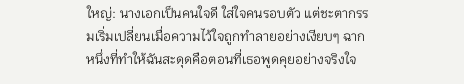ใหญ่: นางเอกเป็นคนใจดี ใส่ใจคนรอบตัว แต่ชะตากรรมเริ่มเปลี่ยนเมื่อความไว้ใจถูกทำลายอย่างเงียบๆ ฉากหนึ่งที่ทำให้ฉันสะดุดคือตอนที่เธอพูดคุยอย่างจริงใจ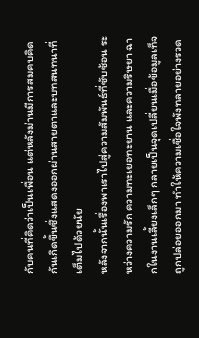กับคนที่คิดว่าเป็นเพื่อน แต่หลังม่านมีการสมคบคิดกันเกิดขึ้นซึ่งแสดงออกผ่านสายตาและบทสนทนาที่เต็มไปด้วยนัย
หลังจากนั้นเรื่องพาเราไปสู่ความสัมพันธ์ที่ซับซ้อน ระหว่างความรัก ความทะเยอทะยาน และความริษยา ฉากในงานเลี้ยงเล็กๆ กลายเป็นจุดเปลี่ยนเมื่อข้อมูลเท็จถูกปล่อยออกมา ทำให้ความเชื่อใจพังทลายอย่างรวด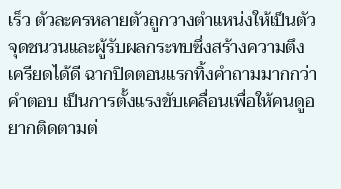เร็ว ตัวละครหลายตัวถูกวางตำแหน่งให้เป็นตัวจุดชนวนและผู้รับผลกระทบซึ่งสร้างความตึงเครียดได้ดี ฉากปิดตอนแรกทิ้งคำถามมากกว่าคำตอบ เป็นการตั้งแรงขับเคลื่อนเพื่อให้คนดูอยากติดตามต่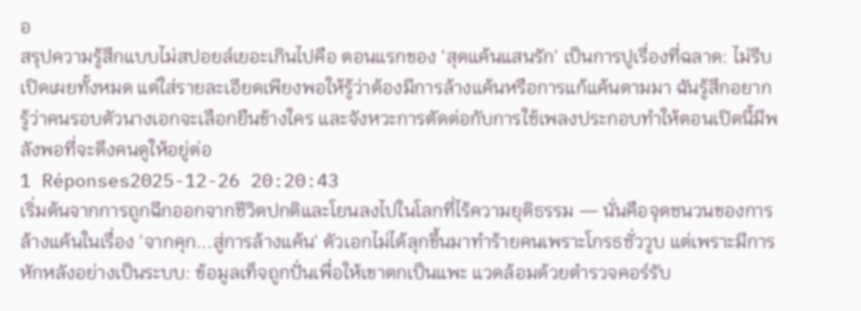อ
สรุปความรู้สึกแบบไม่สปอยล์เยอะเกินไปคือ ตอนแรกของ 'สุดแค้นแสนรัก' เป็นการปูเรื่องที่ฉลาด: ไม่รีบเปิดเผยทั้งหมด แต่ใส่รายละเอียดเพียงพอให้รู้ว่าต้องมีการล้างแค้นหรือการแก้แค้นตามมา ฉันรู้สึกอยากรู้ว่าคนรอบตัวนางเอกจะเลือกยืนข้างใคร และจังหวะการตัดต่อกับการใช้เพลงประกอบทำให้ตอนเปิดนี้มีพลังพอที่จะดึงคนดูให้อยู่ต่อ
1 Réponses2025-12-26 20:20:43
เริ่มต้นจากการถูกฉีกออกจากชีวิตปกติและโยนลงไปในโลกที่ไร้ความยุติธรรม — นั่นคือจุดชนวนของการล้างแค้นในเรื่อง 'จากคุก...สู่การล้างแค้น' ตัวเอกไม่ได้ลุกขึ้นมาทำร้ายคนเพราะโกรธชั่ววูบ แต่เพราะมีการหักหลังอย่างเป็นระบบ: ข้อมูลเท็จถูกปั่นเพื่อให้เขาตกเป็นแพะ แวดล้อมด้วยตำรวจคอร์รับ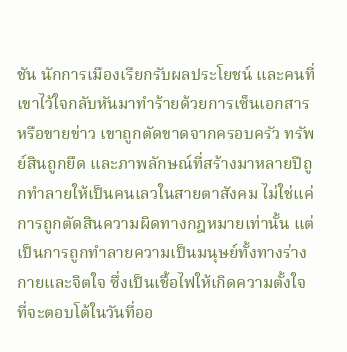ชัน นักการเมืองเรียกรับผลประโยชน์ และคนที่เขาไว้ใจกลับหันมาทำร้ายด้วยการเซ็นเอกสารหรือขายข่าว เขาถูกตัดขาดจากครอบครัว ทรัพย์สินถูกยึด และภาพลักษณ์ที่สร้างมาหลายปีถูกทำลายให้เป็นคนเลวในสายตาสังคม ไม่ใช่แค่การถูกตัดสินความผิดทางกฎหมายเท่านั้น แต่เป็นการถูกทำลายความเป็นมนุษย์ทั้งทางร่างกายและจิตใจ ซึ่งเป็นเชื้อไฟให้เกิดความตั้งใจที่จะตอบโต้ในวันที่ออ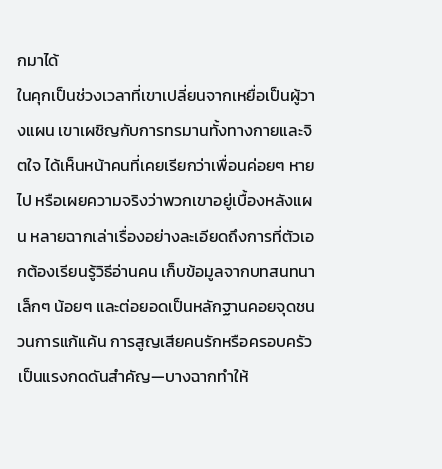กมาได้
ในคุกเป็นช่วงเวลาที่เขาเปลี่ยนจากเหยื่อเป็นผู้วางแผน เขาเผชิญกับการทรมานทั้งทางกายและจิตใจ ได้เห็นหน้าคนที่เคยเรียกว่าเพื่อนค่อยๆ หายไป หรือเผยความจริงว่าพวกเขาอยู่เบื้องหลังแผน หลายฉากเล่าเรื่องอย่างละเอียดถึงการที่ตัวเอกต้องเรียนรู้วิธีอ่านคน เก็บข้อมูลจากบทสนทนาเล็กๆ น้อยๆ และต่อยอดเป็นหลักฐานคอยจุดชนวนการแก้แค้น การสูญเสียคนรักหรือครอบครัวเป็นแรงกดดันสำคัญ—บางฉากทำให้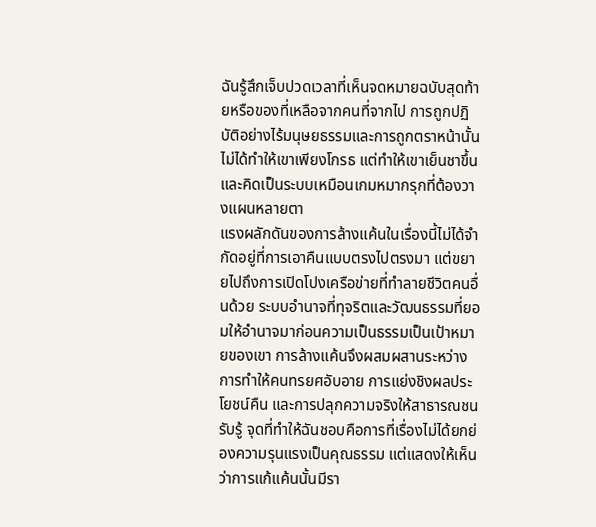ฉันรู้สึกเจ็บปวดเวลาที่เห็นจดหมายฉบับสุดท้ายหรือของที่เหลือจากคนที่จากไป การถูกปฏิบัติอย่างไร้มนุษยธรรมและการถูกตราหน้านั้นไม่ได้ทำให้เขาเพียงโกรธ แต่ทำให้เขาเย็นชาขึ้นและคิดเป็นระบบเหมือนเกมหมากรุกที่ต้องวางแผนหลายตา
แรงผลักดันของการล้างแค้นในเรื่องนี้ไม่ได้จำกัดอยู่ที่การเอาคืนแบบตรงไปตรงมา แต่ขยายไปถึงการเปิดโปงเครือข่ายที่ทำลายชีวิตคนอื่นด้วย ระบบอำนาจที่ทุจริตและวัฒนธรรมที่ยอมให้อำนาจมาก่อนความเป็นธรรมเป็นเป้าหมายของเขา การล้างแค้นจึงผสมผสานระหว่างการทำให้คนทรยศอับอาย การแย่งชิงผลประโยชน์คืน และการปลุกความจริงให้สาธารณชนรับรู้ จุดที่ทำให้ฉันชอบคือการที่เรื่องไม่ได้ยกย่องความรุนแรงเป็นคุณธรรม แต่แสดงให้เห็นว่าการแก้แค้นนั้นมีรา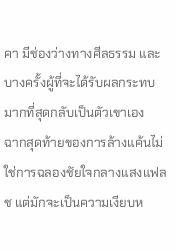คา มีช่องว่างทางศีลธรรม และบางครั้งผู้ที่จะได้รับผลกระทบมากที่สุดกลับเป็นตัวเขาเอง
ฉากสุดท้ายของการล้างแค้นไม่ใช่การฉลองชัยใจกลางแสงแฟลช แต่มักจะเป็นความเงียบห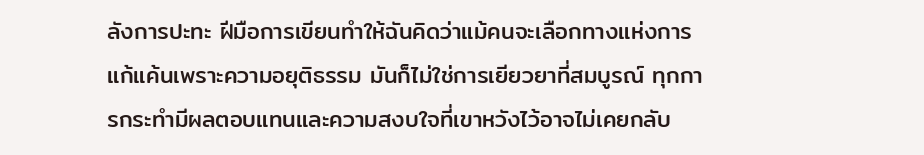ลังการปะทะ ฝีมือการเขียนทำให้ฉันคิดว่าแม้คนจะเลือกทางแห่งการแก้แค้นเพราะความอยุติธรรม มันก็ไม่ใช่การเยียวยาที่สมบูรณ์ ทุกการกระทำมีผลตอบแทนและความสงบใจที่เขาหวังไว้อาจไม่เคยกลับ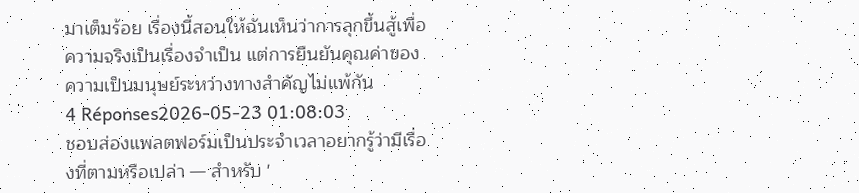มาเต็มร้อย เรื่องนี้สอนให้ฉันเห็นว่าการลุกขึ้นสู้เพื่อความจริงเป็นเรื่องจำเป็น แต่การยืนยันคุณค่าของความเป็นมนุษย์ระหว่างทางสำคัญไม่แพ้กัน
4 Réponses2026-05-23 01:08:03
ชอบส่องแพลตฟอร์มเป็นประจำเวลาอยากรู้ว่ามีเรื่องที่ตามหรือเปล่า — สำหรับ '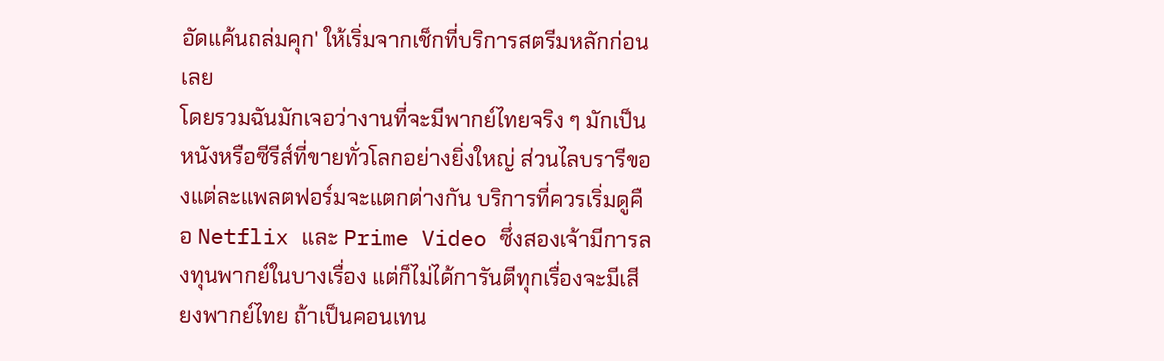อัดแค้นถล่มคุก' ให้เริ่มจากเช็กที่บริการสตรีมหลักก่อนเลย
โดยรวมฉันมักเจอว่างานที่จะมีพากย์ไทยจริง ๆ มักเป็นหนังหรือซีรีส์ที่ขายทั่วโลกอย่างยิ่งใหญ่ ส่วนไลบรารีของแต่ละแพลตฟอร์มจะแตกต่างกัน บริการที่ควรเริ่มดูคือ Netflix และ Prime Video ซึ่งสองเจ้ามีการลงทุนพากย์ในบางเรื่อง แต่ก็ไม่ได้การันตีทุกเรื่องจะมีเสียงพากย์ไทย ถ้าเป็นคอนเทน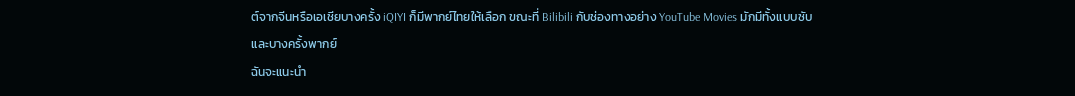ต์จากจีนหรือเอเชียบางครั้ง iQIYI ก็มีพากย์ไทยให้เลือก ขณะที่ Bilibili กับช่องทางอย่าง YouTube Movies มักมีทั้งแบบซับและบางครั้งพากย์
ฉันจะแนะนำ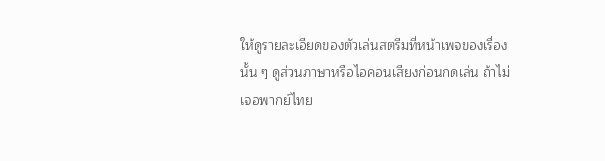ให้ดูรายละเอียดของตัวเล่นสตรีมที่หน้าเพจของเรื่องนั้น ๆ ดูส่วนภาษาหรือไอคอนเสียงก่อนกดเล่น ถ้าไม่เจอพากย์ไทย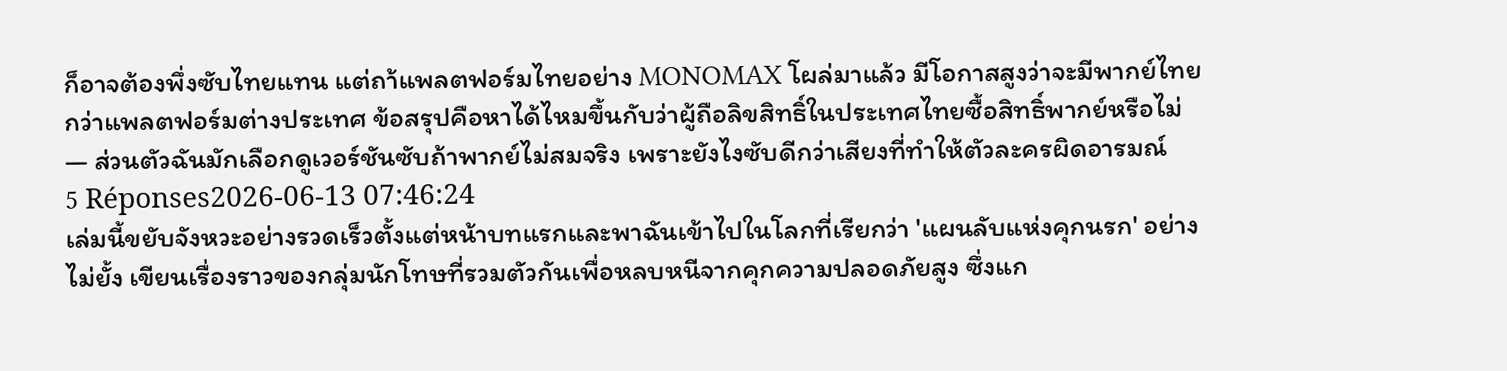ก็อาจต้องพึ่งซับไทยแทน แต่ถา้แพลตฟอร์มไทยอย่าง MONOMAX โผล่มาแล้ว มีโอกาสสูงว่าจะมีพากย์ไทยกว่าแพลตฟอร์มต่างประเทศ ข้อสรุปคือหาได้ไหมขึ้นกับว่าผู้ถือลิขสิทธิ์ในประเทศไทยซื้อสิทธิ์พากย์หรือไม่ — ส่วนตัวฉันมักเลือกดูเวอร์ชันซับถ้าพากย์ไม่สมจริง เพราะยังไงซับดีกว่าเสียงที่ทำให้ตัวละครผิดอารมณ์
5 Réponses2026-06-13 07:46:24
เล่มนี้ขยับจังหวะอย่างรวดเร็วตั้งแต่หน้าบทแรกและพาฉันเข้าไปในโลกที่เรียกว่า 'แผนลับแห่งคุกนรก' อย่างไม่ยั้ง เขียนเรื่องราวของกลุ่มนักโทษที่รวมตัวกันเพื่อหลบหนีจากคุกความปลอดภัยสูง ซึ่งแก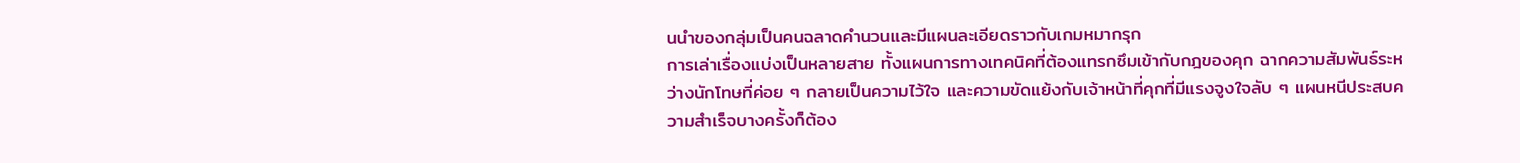นนำของกลุ่มเป็นคนฉลาดคำนวนและมีแผนละเอียดราวกับเกมหมากรุก
การเล่าเรื่องแบ่งเป็นหลายสาย ทั้งแผนการทางเทคนิคที่ต้องแทรกซึมเข้ากับกฎของคุก ฉากความสัมพันธ์ระหว่างนักโทษที่ค่อย ๆ กลายเป็นความไว้ใจ และความขัดแย้งกับเจ้าหน้าที่คุกที่มีแรงจูงใจลับ ๆ แผนหนีประสบความสำเร็จบางครั้งก็ต้อง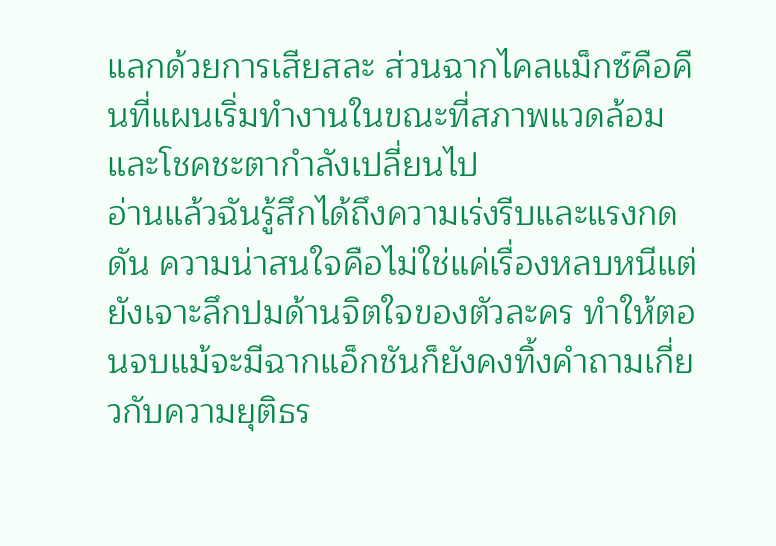แลกด้วยการเสียสละ ส่วนฉากไคลแม็กซ์คือคืนที่แผนเริ่มทำงานในขณะที่สภาพแวดล้อมและโชคชะตากำลังเปลี่ยนไป
อ่านแล้วฉันรู้สึกได้ถึงความเร่งรีบและแรงกดดัน ความน่าสนใจคือไม่ใช่แค่เรื่องหลบหนีแต่ยังเจาะลึกปมด้านจิตใจของตัวละคร ทำให้ตอนจบแม้จะมีฉากแอ็กชันก็ยังคงทิ้งคำถามเกี่ยวกับความยุติธร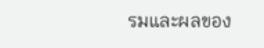รมและผลของ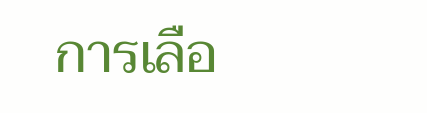การเลือ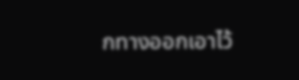กทางออกเอาไว้